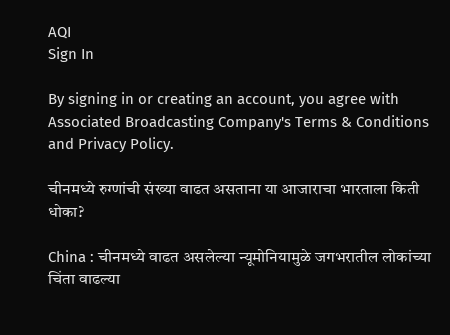AQI
Sign In

By signing in or creating an account, you agree with Associated Broadcasting Company's Terms & Conditions and Privacy Policy.

चीनमध्ये रुग्णांची संख्या वाढत असताना या आजाराचा भारताला किती धोका?

China : चीनमध्ये वाढत असलेल्या न्यूमोनियामुळे जगभरातील लोकांच्या चिंता वाढल्या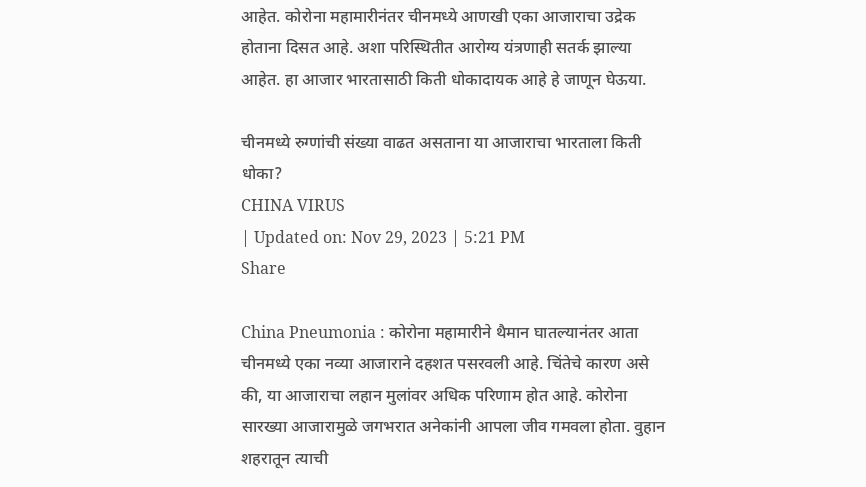आहेत. कोरोना महामारीनंतर चीनमध्ये आणखी एका आजाराचा उद्रेक होताना दिसत आहे. अशा परिस्थितीत आरोग्य यंत्रणाही सतर्क झाल्या आहेत. हा आजार भारतासाठी किती धोकादायक आहे हे जाणून घेऊया.

चीनमध्ये रुग्णांची संख्या वाढत असताना या आजाराचा भारताला किती धोका?
CHINA VIRUS
| Updated on: Nov 29, 2023 | 5:21 PM
Share

China Pneumonia : कोरोना महामारीने थैमान घातल्यानंतर आता चीनमध्ये एका नव्या आजाराने दहशत पसरवली आहे. चिंतेचे कारण असे की, या आजाराचा लहान मुलांवर अधिक परिणाम होत आहे. कोरोना सारख्या आजारामुळे जगभरात अनेकांनी आपला जीव गमवला होता. वुहान शहरातून त्याची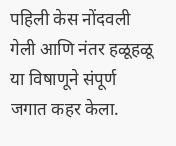पहिली केस नोंदवली गेली आणि नंतर हळूहळू या विषाणूने संपूर्ण जगात कहर केला.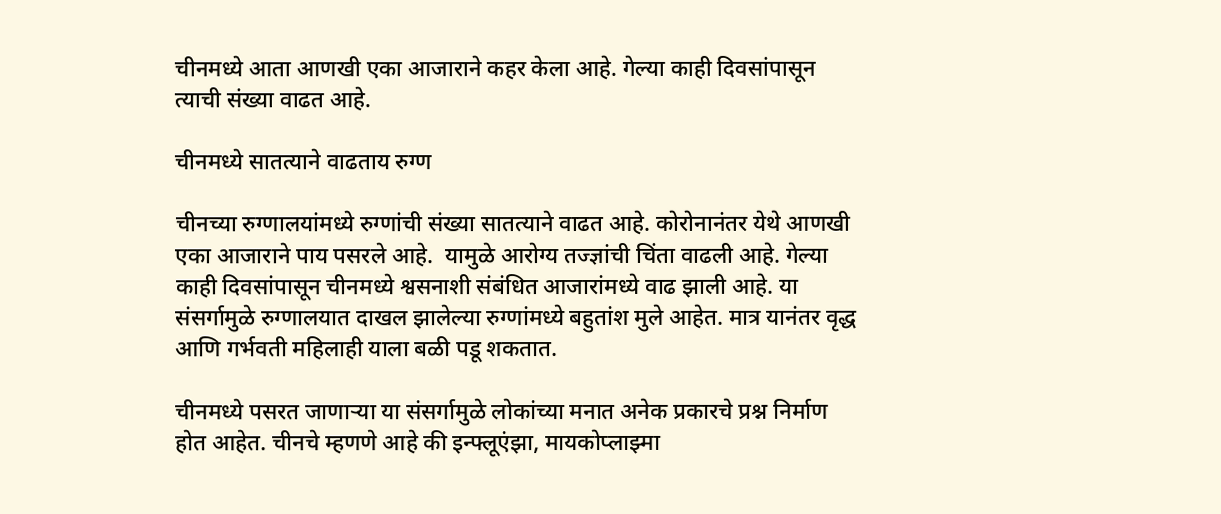चीनमध्ये आता आणखी एका आजाराने कहर केला आहे. गेल्या काही दिवसांपासून त्याची संख्या वाढत आहे.

चीनमध्ये सातत्याने वाढताय रुग्ण

चीनच्या रुग्णालयांमध्ये रुग्णांची संख्या सातत्याने वाढत आहे. कोरोनानंतर येथे आणखी एका आजाराने पाय पसरले आहे.  यामुळे आरोग्य तज्ज्ञांची चिंता वाढली आहे. गेल्या काही दिवसांपासून चीनमध्ये श्वसनाशी संबंधित आजारांमध्ये वाढ झाली आहे. या संसर्गामुळे रुग्णालयात दाखल झालेल्या रुग्णांमध्ये बहुतांश मुले आहेत. मात्र यानंतर वृद्ध आणि गर्भवती महिलाही याला बळी पडू शकतात.

चीनमध्ये पसरत जाणाऱ्या या संसर्गामुळे लोकांच्या मनात अनेक प्रकारचे प्रश्न निर्माण होत आहेत. चीनचे म्हणणे आहे की इन्फ्लूएंझा, मायकोप्लाझ्मा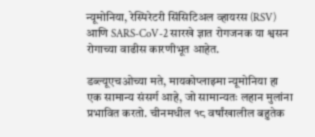न्यूमोनिया, रेस्पिरेटरी सिंसिटिअल व्हायरस (RSV) आणि SARS-CoV-2 सारखे ज्ञात रोगजनक या श्वसन रोगाच्या वाढीस कारणीभूत आहेत.

डब्ल्यूएचओच्या मते, मायकोप्लाझ्मा न्यूमोनिया हा एक सामान्य संसर्ग आहे, जो सामान्यतः लहान मुलांना प्रभावित करतो. चीनमधील १८ वर्षांखालील बहुतेक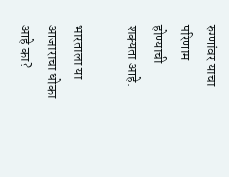रुग्णांवर याचा परिणाम होण्याची शक्यता आहे.

भारताला या आजाराचा धोका आहे का?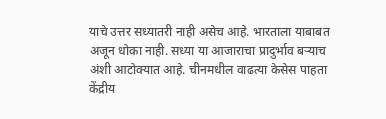याचे उत्तर सध्यातरी नाही असेच आहे. भारताला याबाबत अजून धोका नाही. सध्या या आजाराचा प्रादुर्भाव बऱ्याच अंशी आटोक्यात आहे. चीनमधील वाढत्या केसेस पाहता केंद्रीय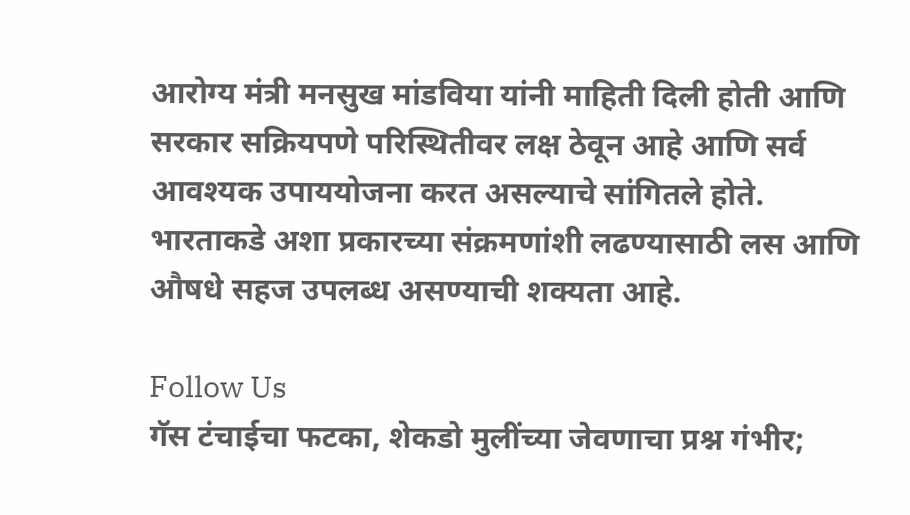आरोग्य मंत्री मनसुख मांडविया यांनी माहिती दिली होती आणि सरकार सक्रियपणे परिस्थितीवर लक्ष ठेवून आहे आणि सर्व आवश्यक उपाययोजना करत असल्याचे सांगितले होते. भारताकडे अशा प्रकारच्या संक्रमणांशी लढण्यासाठी लस आणि औषधे सहज उपलब्ध असण्याची शक्यता आहे.

Follow Us
गॅस टंचाईचा फटका, शेकडो मुलींच्या जेवणाचा प्रश्न गंभीर;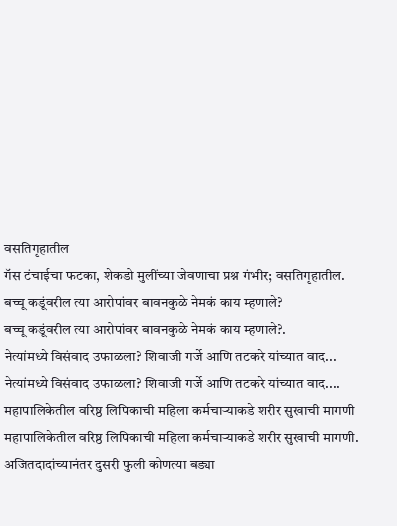वसतिगृहातील
गॅस टंचाईचा फटका, शेकडो मुलींच्या जेवणाचा प्रश्न गंभीर; वसतिगृहातील.
बच्चू कडूंवरील त्या आरोपांवर बावनकुळे नेमकं काय म्हणाले?
बच्चू कडूंवरील त्या आरोपांवर बावनकुळे नेमकं काय म्हणाले?.
नेत्यांमध्ये विसंवाद उफाळला? शिवाजी गर्जे आणि तटकरे यांच्यात वाद...
नेत्यांमध्ये विसंवाद उफाळला? शिवाजी गर्जे आणि तटकरे यांच्यात वाद....
महापालिकेतील वरिष्ठ लिपिकाची महिला कर्मचाऱ्याकडे शरीर सुखाची मागणी
महापालिकेतील वरिष्ठ लिपिकाची महिला कर्मचाऱ्याकडे शरीर सुखाची मागणी.
अजितदादांच्यानंतर दुसरी फुली कोणत्या बड्या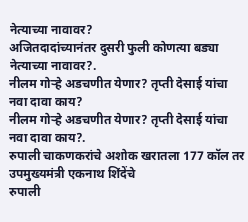नेत्याच्या नावावर?
अजितदादांच्यानंतर दुसरी फुली कोणत्या बड्या नेत्याच्या नावावर?.
नीलम गोऱ्हे अडचणीत येणार? तृप्ती देसाई यांचा नवा दावा काय?
नीलम गोऱ्हे अडचणीत येणार? तृप्ती देसाई यांचा नवा दावा काय?.
रुपाली चाकणकरांचे अशोक खरातला 177 कॉल तर उपमुख्यमंत्री एकनाथ शिंदेंचे
रुपाली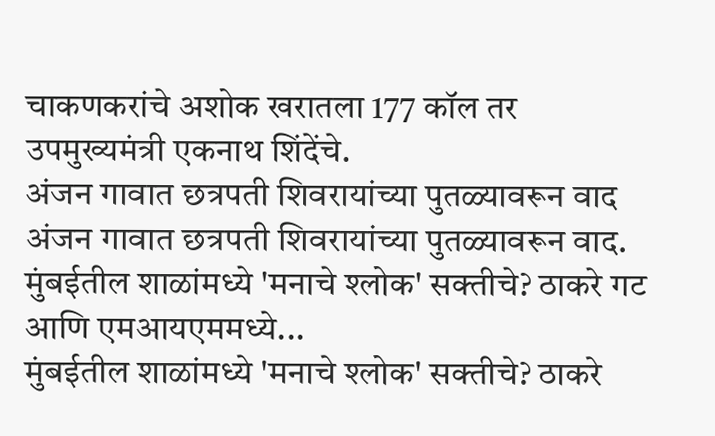चाकणकरांचे अशोक खरातला 177 कॉल तर उपमुख्यमंत्री एकनाथ शिंदेंचे.
अंजन गावात छत्रपती शिवरायांच्या पुतळ्यावरून वाद
अंजन गावात छत्रपती शिवरायांच्या पुतळ्यावरून वाद.
मुंबईतील शाळांमध्ये 'मनाचे श्लोक' सक्तीचे? ठाकरे गट आणि एमआयएममध्ये...
मुंबईतील शाळांमध्ये 'मनाचे श्लोक' सक्तीचे? ठाकरे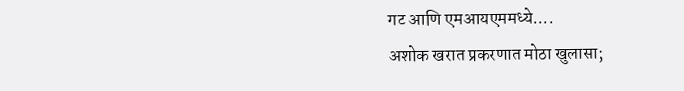गट आणि एमआयएममध्ये....
अशोक खरात प्रकरणात मोठा खुलासा;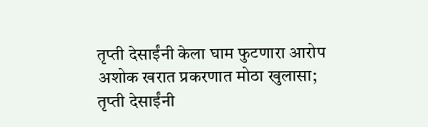तृप्ती देसाईंनी केला घाम फुटणारा आरोप
अशोक खरात प्रकरणात मोठा खुलासा; तृप्ती देसाईंनी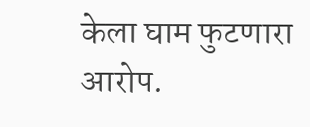केला घाम फुटणारा आरोप.